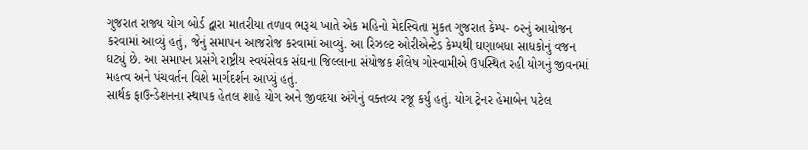ગુજરાત રાજ્ય યોગ બોર્ડ દ્વારા માતરીયા તળાવ ભરૂચ ખાતે એક મહિનો મેદસ્વિતા મુકત ગુજરાત કેમ્પ- ૦૨નું આયોજન કરવામાં આવ્યું હતું, જેનું સમાપન આજરોજ કરવામાં આવ્યું. આ રિઝલ્ટ ઓરીએન્ટેડ કેમ્પથી ઘણાબધા સાધકોનું વજન ઘટ્યું છે. આ સમાપન પ્રસંગે રાષ્ટ્રીય સ્વયંસેવક સંઘના જિલ્લાના સંયોજક શૈલેષ ગોસ્વામીએ ઉપસ્થિત રહી યોગનું જીવનમાં મહત્વ અને પંચવર્તન વિશે માર્ગદર્શન આપ્યું હતું.
સાર્થક ફાઉન્ડેશનના સ્થાપક હેતલ શાહે યોગ અને જીવદયા અંગેનું વક્તવ્ય રજૂ કર્યુ હતું. યોગ ટ્રેનર હેમાબેન પટેલ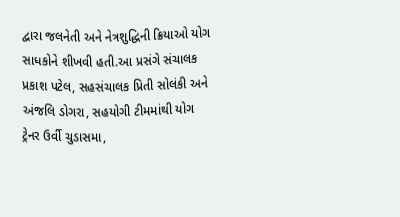દ્વારા જલનેતી અને નેત્રશુદ્ધિની ક્રિયાઓ યોગ સાધકોને શીખવી હતી.આ પ્રસંગે સંચાલક પ્રકાશ પટેલ, સહસંચાલક પ્રિતી સોલંકી અને અંજલિ ડોગરા, સહયોગી ટીમમાંથી યોગ ટ્રેનર ઉર્વી ચુડાસમા,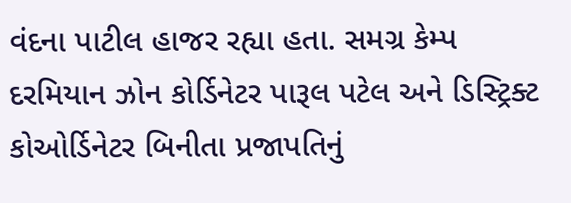વંદના પાટીલ હાજર રહ્યા હતા. સમગ્ર કેમ્પ દરમિયાન ઝોન કોર્ડિનેટર પારૂલ પટેલ અને ડિસ્ટ્રિક્ટ કોઓર્ડિનેટર બિનીતા પ્રજાપતિનું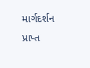માર્ગદર્શન પ્રાપ્ત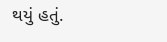થયું હતું.